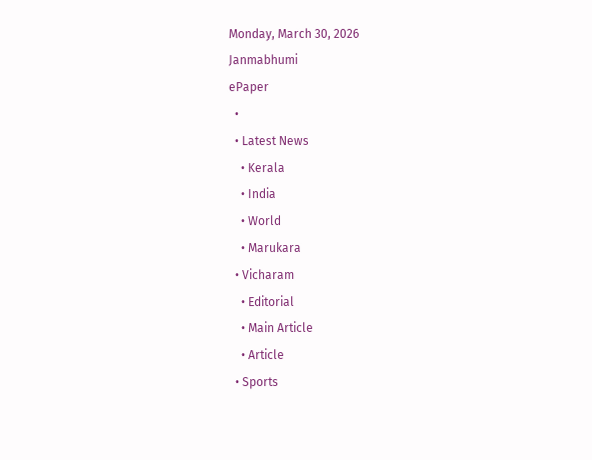Monday, March 30, 2026
Janmabhumi
ePaper
  •
  • Latest News
    • Kerala
    • India
    • World
    • Marukara
  • Vicharam
    • Editorial
    • Main Article
    • Article
  • Sports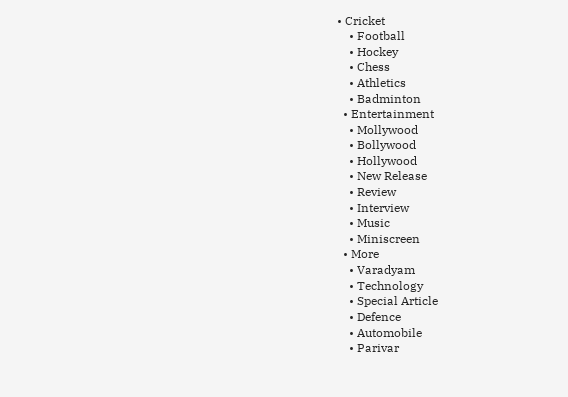• Cricket
    • Football
    • Hockey
    • Chess
    • Athletics
    • Badminton
  • Entertainment
    • Mollywood
    • Bollywood
    • Hollywood
    • New Release
    • Review
    • Interview
    • Music
    • Miniscreen
  • More
    • Varadyam
    • Technology
    • Special Article
    • Defence
    • Automobile
    • Parivar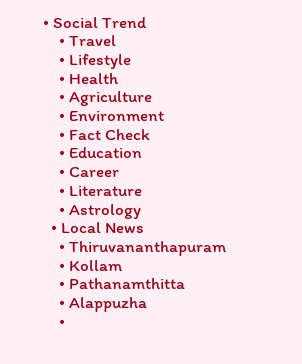• Social Trend
    • Travel
    • Lifestyle
    • Health
    • Agriculture
    • Environment
    • Fact Check
    • Education
    • Career
    • Literature
    • Astrology
  • Local News
    • Thiruvananthapuram
    • Kollam
    • Pathanamthitta
    • Alappuzha
    •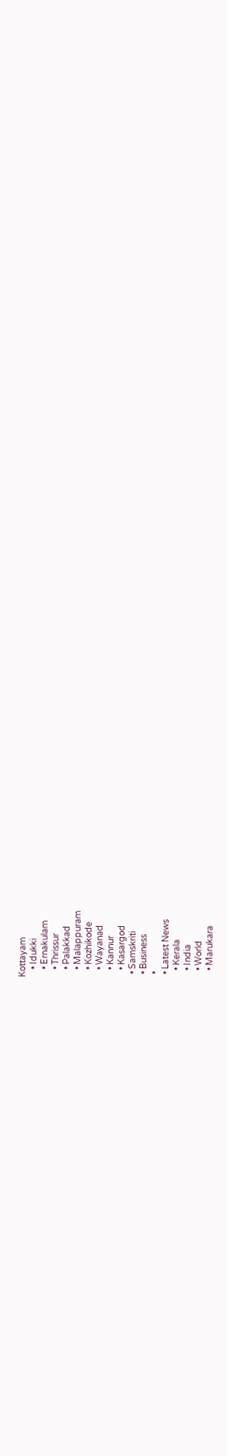Kottayam
    • Idukki
    • Ernakulam
    • Thrissur
    • Palakkad
    • Malappuram
    • Kozhikode
    • Wayanad
    • Kannur
    • Kasargod
  • Samskriti
  • Business
  •
  • Latest News
    • Kerala
    • India
    • World
    • Marukara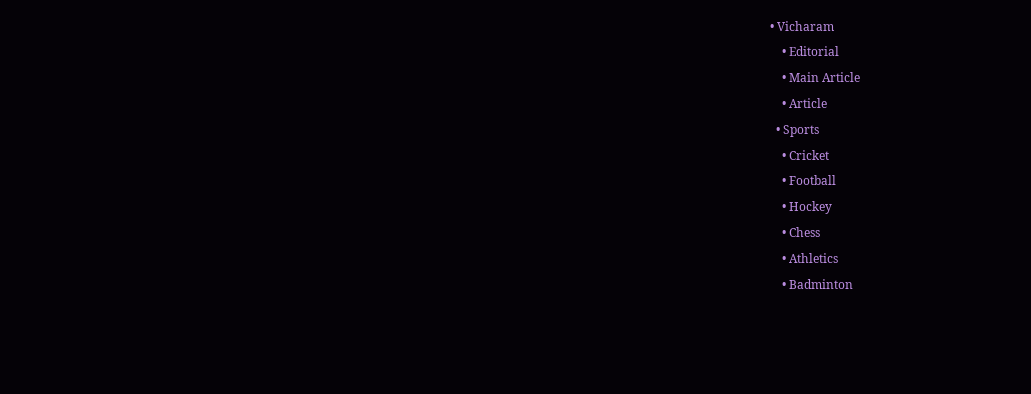• Vicharam
    • Editorial
    • Main Article
    • Article
  • Sports
    • Cricket
    • Football
    • Hockey
    • Chess
    • Athletics
    • Badminton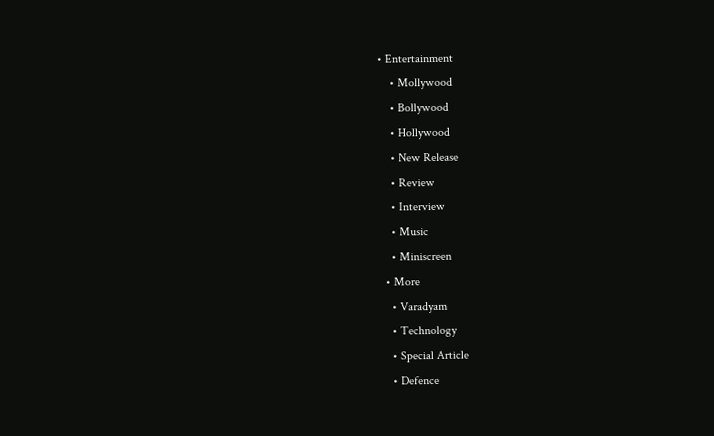• Entertainment
    • Mollywood
    • Bollywood
    • Hollywood
    • New Release
    • Review
    • Interview
    • Music
    • Miniscreen
  • More
    • Varadyam
    • Technology
    • Special Article
    • Defence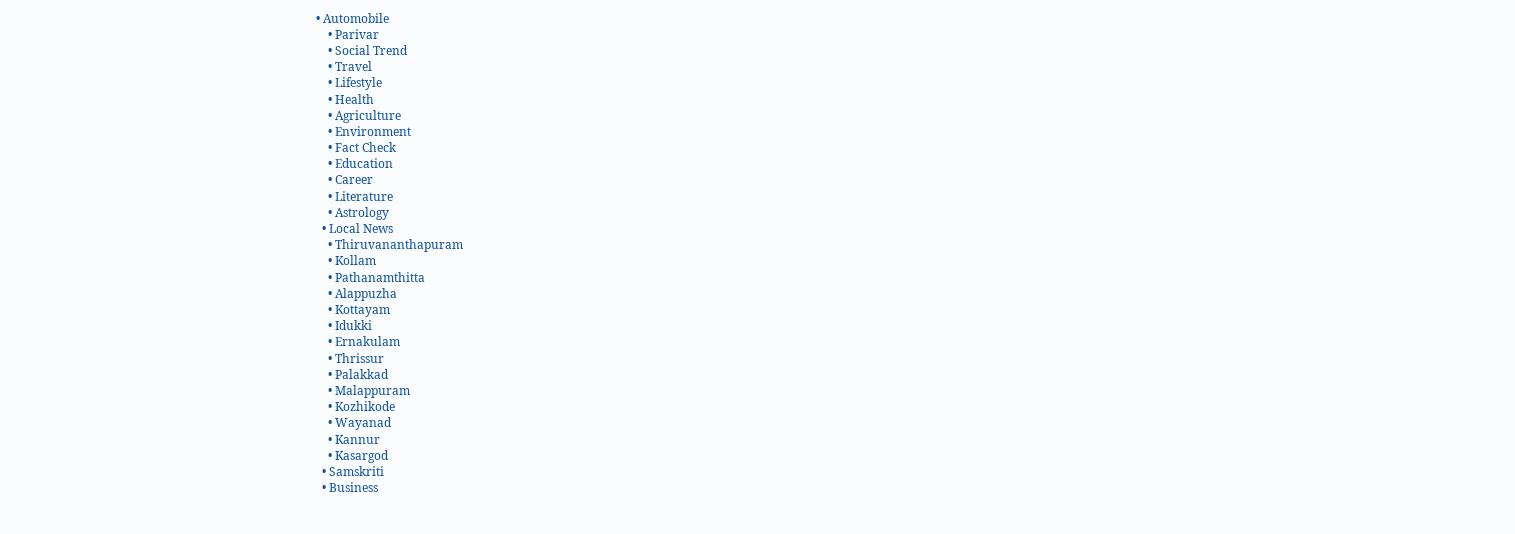• Automobile
    • Parivar
    • Social Trend
    • Travel
    • Lifestyle
    • Health
    • Agriculture
    • Environment
    • Fact Check
    • Education
    • Career
    • Literature
    • Astrology
  • Local News
    • Thiruvananthapuram
    • Kollam
    • Pathanamthitta
    • Alappuzha
    • Kottayam
    • Idukki
    • Ernakulam
    • Thrissur
    • Palakkad
    • Malappuram
    • Kozhikode
    • Wayanad
    • Kannur
    • Kasargod
  • Samskriti
  • Business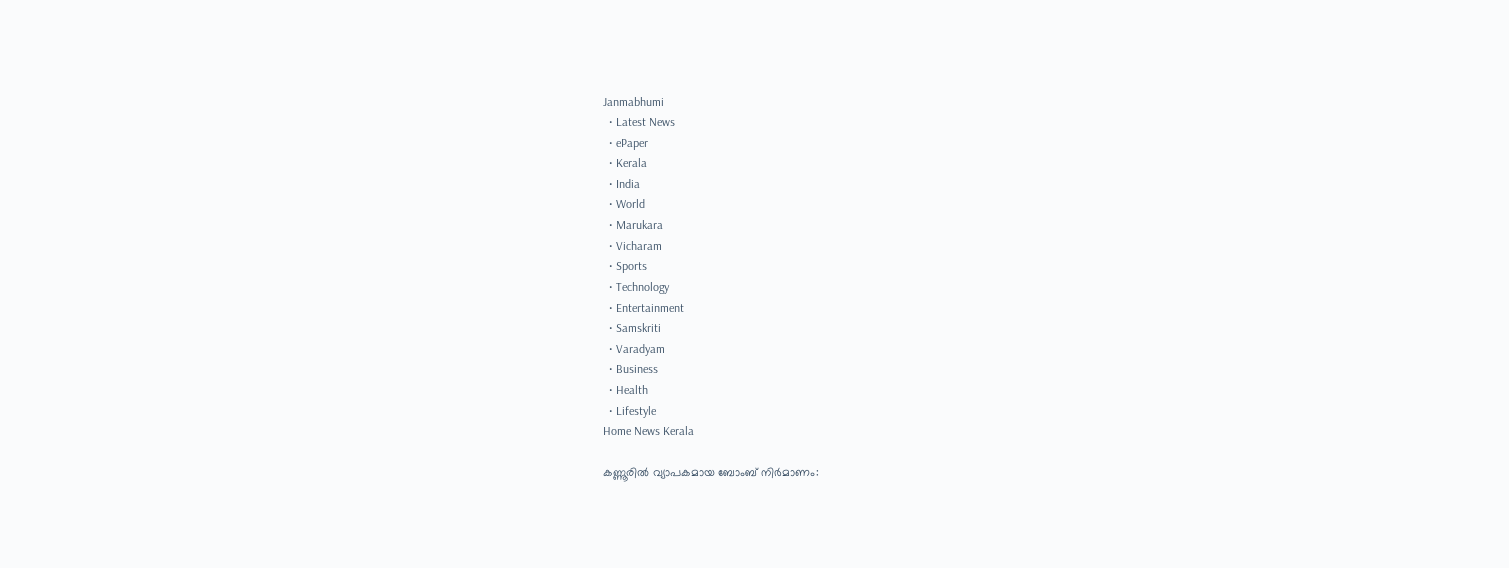Janmabhumi
  • Latest News
  • ePaper
  • Kerala
  • India
  • World
  • Marukara
  • Vicharam
  • Sports
  • Technology
  • Entertainment
  • Samskriti
  • Varadyam
  • Business
  • Health
  • Lifestyle
Home News Kerala

കണ്ണൂരില്‍ വ്യാപകമായ ബോംബ് നിര്‍മാണം: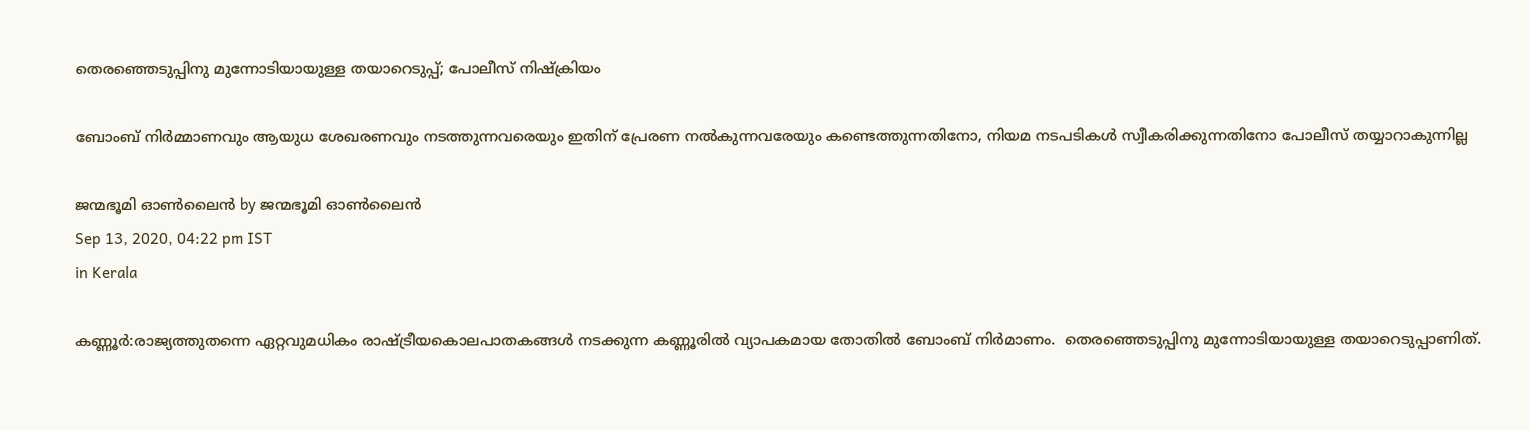തെരഞ്ഞെടുപ്പിനു മുന്നോടിയായുള്ള തയാറെടുപ്പ്; പോലീസ് നിഷ്‌ക്രിയം

ബോംബ് നിര്‍മ്മാണവും ആയുധ ശേഖരണവും നടത്തുന്നവരെയും ഇതിന് പ്രേരണ നല്‍കുന്നവരേയും കണ്ടെത്തുന്നതിനോ, നിയമ നടപടികള്‍ സ്വീകരിക്കുന്നതിനോ പോലീസ് തയ്യാറാകുന്നില്ല

ജന്മഭൂമി ഓണ്‍ലൈന്‍ by ജന്മഭൂമി ഓണ്‍ലൈന്‍
Sep 13, 2020, 04:22 pm IST
in Kerala

കണ്ണൂർ:രാജ്യത്തുതന്നെ ഏറ്റവുമധികം രാഷ്‌ട്രീയകൊലപാതകങ്ങള്‍ നടക്കുന്ന കണ്ണൂരില്‍ വ്യാപകമായ തോതില്‍ ബോംബ് നിര്‍മാണം.  തെരഞ്ഞെടുപ്പിനു മുന്നോടിയായുള്ള തയാറെടുപ്പാണിത്.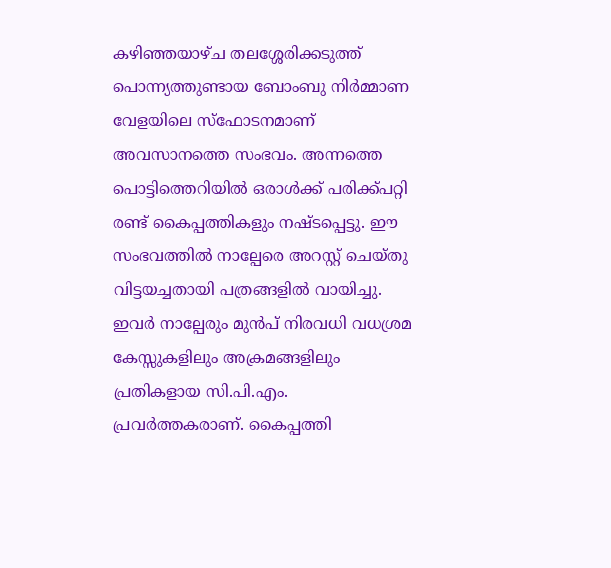കഴിഞ്ഞയാഴ്ച തലശ്ശേരിക്കടുത്ത് പൊന്ന്യത്തുണ്ടായ ബോംബു നിര്‍മ്മാണ വേളയിലെ സ്ഫോടനമാണ് അവസാനത്തെ സംഭവം. അന്നത്തെ പൊട്ടിത്തെറിയില്‍ ഒരാള്‍ക്ക് പരിക്ക്പറ്റി രണ്ട് കൈപ്പത്തികളും നഷ്ടപ്പെട്ടു. ഈ സംഭവത്തില്‍ നാല്പേരെ അറസ്റ്റ് ചെയ്തു വിട്ടയച്ചതായി പത്രങ്ങളില്‍ വായിച്ചു. ഇവര്‍ നാല്പേരും മുന്‍പ് നിരവധി വധശ്രമ കേസ്സുകളിലും അക്രമങ്ങളിലും പ്രതികളായ സി.പി.എം. പ്രവര്‍ത്തകരാണ്. കൈപ്പത്തി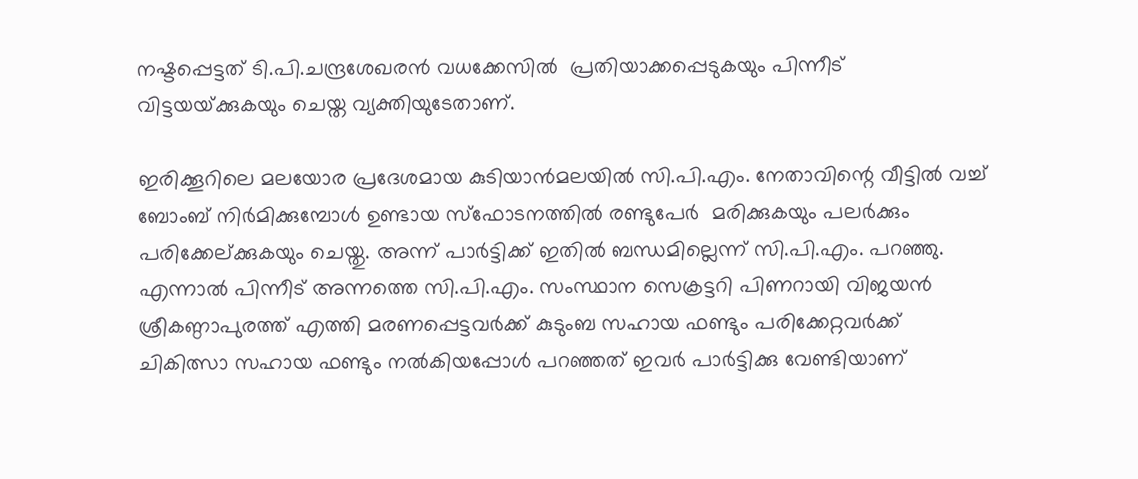നഷ്ടപ്പെട്ടത് ടി.പി.ചന്ദ്രശേഖരന്‍ വധക്കേസില്‍  പ്രതിയാക്കപ്പെടുകയും പിന്നീട് വിട്ടയയ്‌ക്കുകയും ചെയ്ത വ്യക്തിയുടേതാണ്.

ഇരിക്കൂറിലെ മലയോര പ്രദേശമായ കുടിയാന്‍മലയില്‍ സി.പി.എം. നേതാവിന്റെ വീട്ടില്‍ വച്ച് ബോംബ് നിര്‍മിക്കുമ്പോള്‍ ഉണ്ടായ സ്ഫോടനത്തില്‍ രണ്ടുപേര്‍  മരിക്കുകയും പലര്‍ക്കും പരിക്കേല്ക്കുകയും ചെയ്തു. അന്ന് പാര്‍ട്ടിക്ക് ഇതില്‍ ബന്ധമില്ലെന്ന് സി.പി.എം. പറഞ്ഞു. എന്നാല്‍ പിന്നീട് അന്നത്തെ സി.പി.എം. സംസ്ഥാന സെക്രട്ടറി പിണറായി വിജയന്‍ ശ്രീകണ്ഠാപുരത്ത് എത്തി മരണപ്പെട്ടവര്‍ക്ക് കുടുംബ സഹായ ഫണ്ടും പരിക്കേറ്റവര്‍ക്ക് ചികിത്സാ സഹായ ഫണ്ടും നല്‍കിയപ്പോള്‍ പറഞ്ഞത് ഇവര്‍ പാര്‍ട്ടിക്കു വേണ്ടിയാണ്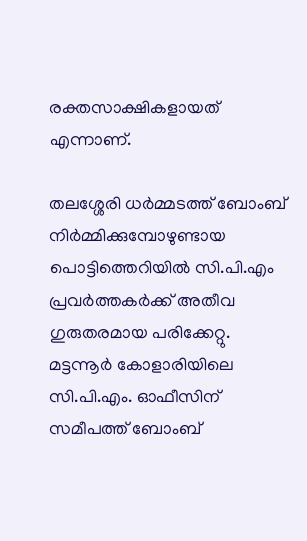രക്തസാക്ഷികളായത് എന്നാണ്.

തലശ്ശേരി ധര്‍മ്മടത്ത് ബോംബ് നിര്‍മ്മിക്കുമ്പോഴുണ്ടായ പൊട്ടിത്തെറിയില്‍ സി.പി.എം പ്രവര്‍ത്തകര്‍ക്ക് അതീവ ഗുരുതരമായ പരിക്കേറ്റു. മട്ടന്നൂര്‍ കോളാരിയിലെ സി.പി.എം. ഓഫീസിന് സമീപത്ത് ബോംബ്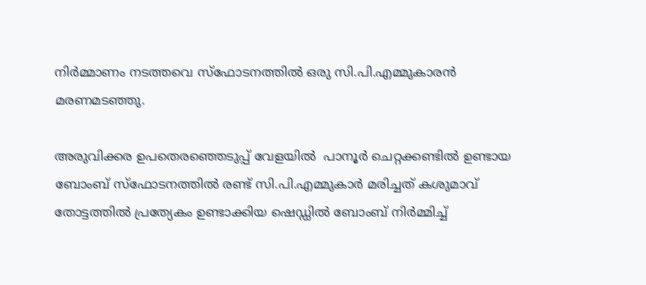നിര്‍മ്മാണം നടത്തവെ സ്ഫോടനത്തില്‍ ഒരു സി.പി.എമ്മുകാരന്‍ മരണമടഞ്ഞു.

അരുവിക്കര ഉപതെരഞ്ഞെടുപ്പ് വേളയില്‍  പാനൂര്‍ ചെറ്റക്കണ്ടില്‍ ഉണ്ടായ ബോംബ് സ്ഫോടനത്തില്‍ രണ്ട് സി.പി.എമ്മുകാര്‍ മരിച്ചത് കശുമാവ് തോട്ടത്തില്‍ പ്രത്യേകം ഉണ്ടാക്കിയ ഷെഡ്ഡില്‍ ബോംബ് നിര്‍മ്മിച്ച്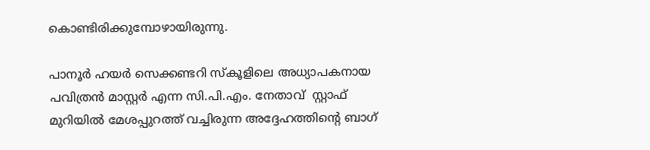കൊണ്ടിരിക്കുമ്പോഴായിരുന്നു.

പാനൂര്‍ ഹയര്‍ സെക്കണ്ടറി സ്‌കൂളിലെ അധ്യാപകനായ പവിത്രന്‍ മാസ്റ്റര്‍ എന്ന സി.പി.എം. നേതാവ്  സ്റ്റാഫ് മുറിയില്‍ മേശപ്പുറത്ത് വച്ചിരുന്ന അദ്ദേഹത്തിന്റെ ബാഗ്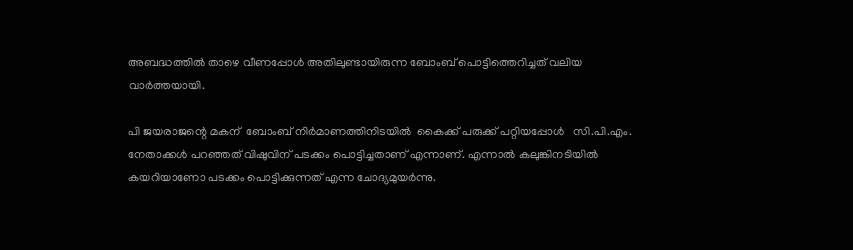അബദ്ധത്തില്‍ താഴെ വീണപ്പോള്‍ അതിലുണ്ടായിരുന്ന ബോംബ് പൊട്ടിത്തെറിച്ചത് വലിയ വാര്‍ത്തയായി.

പി ജയരാജന്റെ മകന്  ബോംബ് നിര്‍മാണത്തിനിടയില്‍  കൈക്ക് പരുക്ക് പറ്റിയപ്പോള്‍   സി.പി.എം. നേതാക്കള്‍ പറഞ്ഞത് വിഷുവിന് പടക്കം പൊട്ടിച്ചതാണ് എന്നാണ്. എന്നാല്‍ കലുങ്കിനടിയില്‍ കയറിയാണോ പടക്കം പൊട്ടിക്കുന്നത് എന്ന ചോദ്യമുയര്‍ന്നു.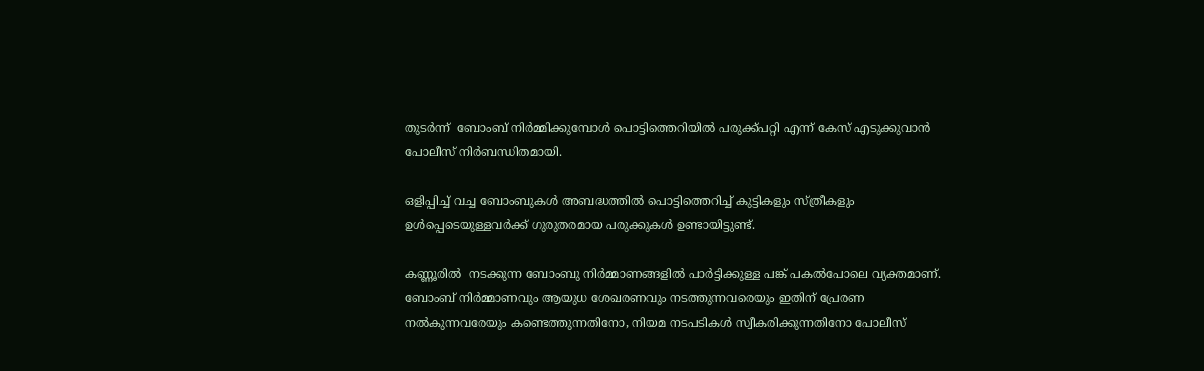തുടര്‍ന്ന്  ബോംബ് നിര്‍മ്മിക്കുമ്പോള്‍ പൊട്ടിത്തെറിയില്‍ പരുക്ക്പറ്റി എന്ന് കേസ് എടുക്കുവാന്‍ പോലീസ് നിര്‍ബന്ധിതമായി.

ഒളിപ്പിച്ച് വച്ച ബോംബുകള്‍ അബദ്ധത്തില്‍ പൊട്ടിത്തെറിച്ച് കുട്ടികളും സ്ത്രീകളും ഉള്‍പ്പെടെയുള്ളവര്‍ക്ക് ഗുരുതരമായ പരുക്കുകള്‍ ഉണ്ടായിട്ടുണ്ട്.

കണ്ണൂരില്‍  നടക്കുന്ന ബോംബു നിര്‍മ്മാണങ്ങളില്‍ പാര്‍ട്ടിക്കുള്ള പങ്ക് പകല്‍പോലെ വ്യക്തമാണ്. ബോംബ് നിര്‍മ്മാണവും ആയുധ ശേഖരണവും നടത്തുന്നവരെയും ഇതിന് പ്രേരണ നല്‍കുന്നവരേയും കണ്ടെത്തുന്നതിനോ, നിയമ നടപടികള്‍ സ്വീകരിക്കുന്നതിനോ പോലീസ്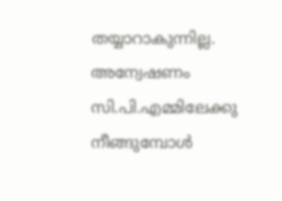തയ്യാറാകുന്നില്ല.  അന്വേഷണം സി.പി.എമ്മിലേക്കു നീങ്ങുമ്പോള്‍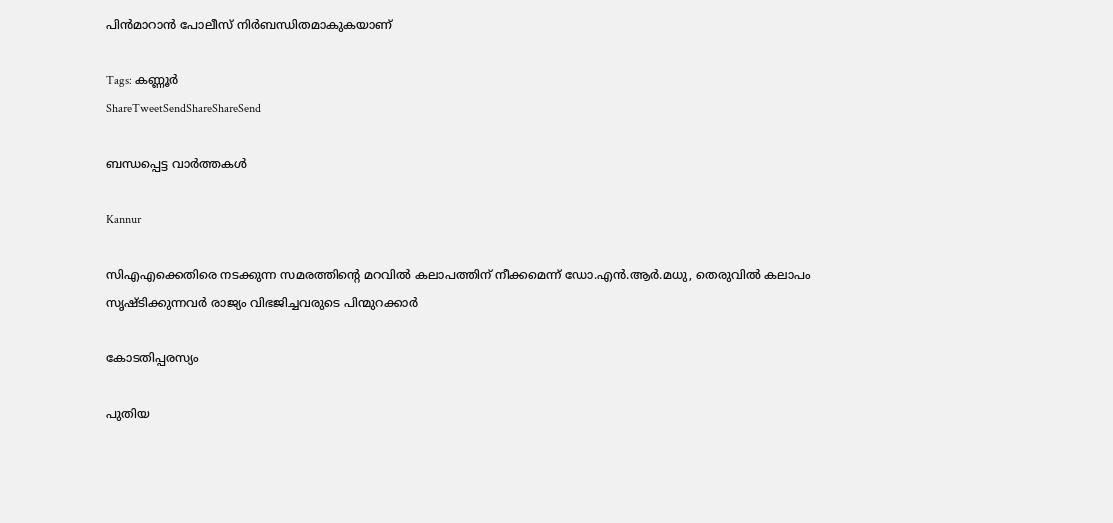പിന്‍മാറാന്‍ പോലീസ് നിര്‍ബന്ധിതമാകുകയാണ്

Tags: കണ്ണൂർ
ShareTweetSendShareShareSend

ബന്ധപ്പെട്ട വാര്‍ത്തകള്‍

Kannur

സിഎഎക്കെതിരെ നടക്കുന്ന സമരത്തിന്റെ മറവില്‍ കലാപത്തിന് നീക്കമെന്ന് ഡോ.എന്‍.ആര്‍.മധു, തെരുവില്‍ കലാപം സൃഷ്ടിക്കുന്നവര്‍ രാജ്യം വിഭജിച്ചവരുടെ പിന്മുറക്കാർ

കോടതിപ്പരസ്യം

പുതിയ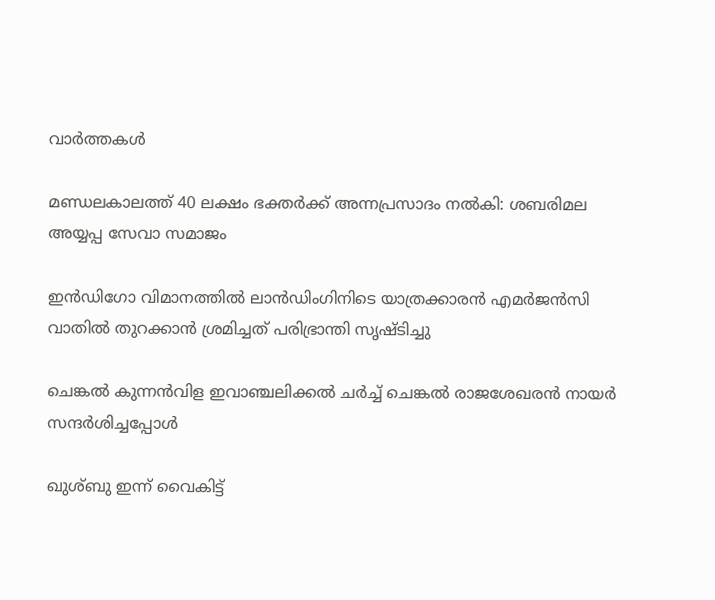വാര്‍ത്തകള്‍

മണ്ഡലകാലത്ത് 40 ലക്ഷം ഭക്തര്‍ക്ക് അന്നപ്രസാദം നല്‍കി: ശബരിമല അയ്യപ്പ സേവാ സമാജം

ഇൻഡിഗോ വിമാനത്തിൽ ലാൻഡിംഗിനിടെ യാത്രക്കാരൻ എമർജൻസി വാതിൽ തുറക്കാൻ ശ്രമിച്ചത് പരിഭ്രാന്തി സൃഷ്ടിച്ചു

ചെങ്കല്‍ കുന്നന്‍വിള ഇവാഞ്ചലിക്കല്‍ ചര്‍ച്ച് ചെങ്കല്‍ രാജശേഖരന്‍ നായര്‍ സന്ദര്‍ശിച്ചപ്പോള്‍

ഖുശ്ബു ഇന്ന് വൈകിട്ട്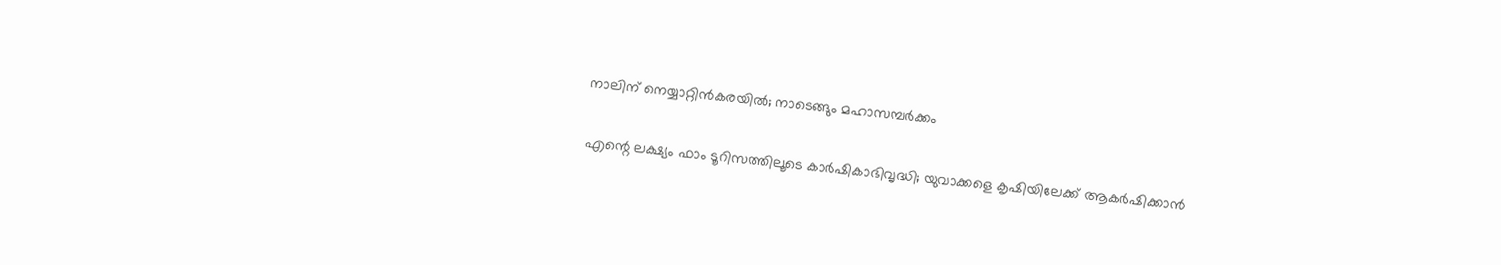നാലിന് നെയ്യാറ്റിന്‍കരയില്‍; നാടെങ്ങും മഹാസമ്പര്‍ക്കം

എന്റെ ലക്ഷ്യം ഫാം ടൂറിസത്തിലൂടെ കാർഷികാഭിവൃദ്ധി; യുവാക്കളെ കൃഷിയിലേക്ക് ആകര്‍ഷിക്കാൻ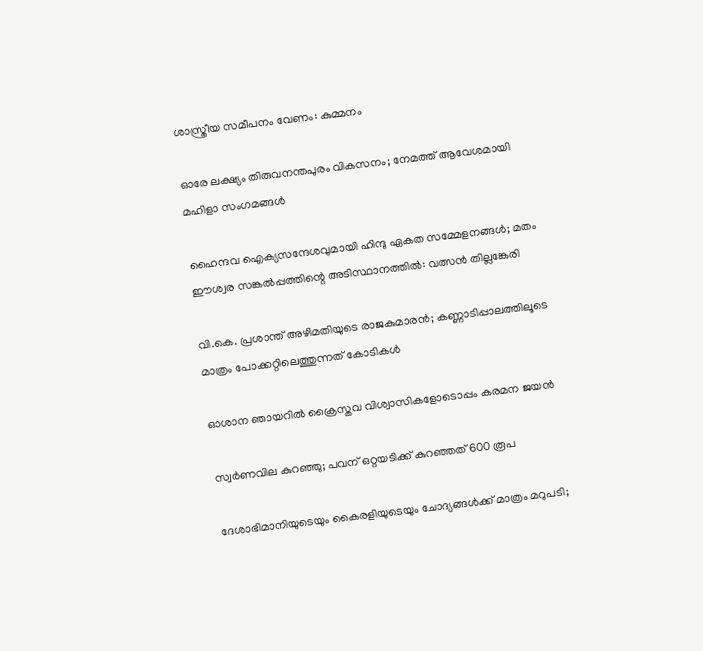ശാസ്ത്രീയ സമീപനം വേണം: കുമ്മനം

ഓരേ ലക്ഷ്യം തിരുവനന്തപുരം വികസനം; നേമത്ത് ആവേശമായി മഹിളാ സംഗമങ്ങള്‍

ഹൈന്ദവ ഐക്യസന്ദേശവുമായി ഹിന്ദു ഏകത സമ്മേളനങ്ങള്‍; മതം ഈശ്വര സങ്കല്‍പ്പത്തിന്റെ അടിസ്ഥാനത്തില്‍: വത്സന്‍ തില്ലങ്കേരി

വി.കെ. പ്രശാന്ത് അഴിമതിയുടെ രാജകുമാരന്‍; കണ്ണാടിപ്പാലത്തിലൂടെ മാത്രം പോക്കറ്റിലെത്തുന്നത് കോടികള്‍

ഓശാന ഞായറില്‍ ക്രൈസ്തവ വിശ്വാസികളോടൊപ്പം കരമന ജയന്‍

സ്വര്‍ണവില കുറഞ്ഞു; പവന് ഒറ്റയടിക്ക് കുറഞ്ഞത് 600 രൂപ

ദേശാഭിമാനിയുടെയും കൈരളിയുടെയും ചോദ്യങ്ങൾക്ക് മാത്രം മറുപടി;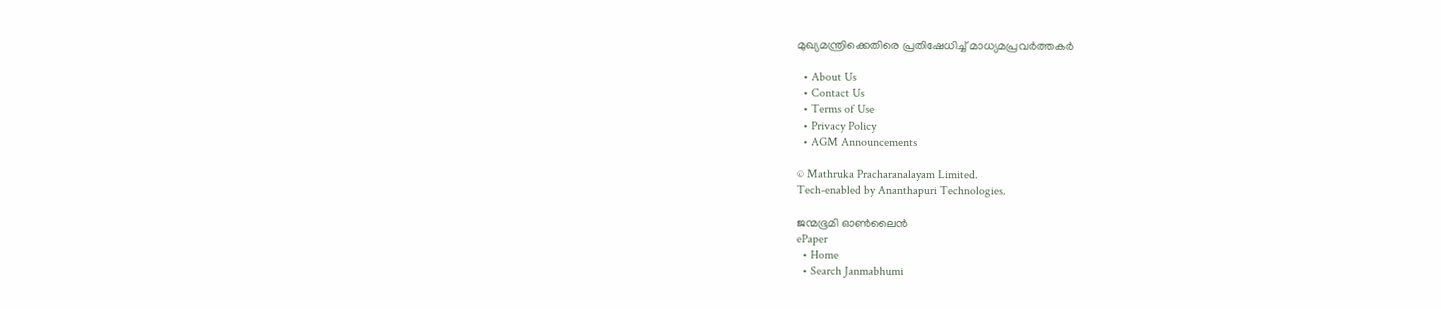മുഖ്യമന്ത്രിക്കെതിരെ പ്രതിഷേധിച്ച് മാധ്യമപ്രവർത്തകർ

  • About Us
  • Contact Us
  • Terms of Use
  • Privacy Policy
  • AGM Announcements

© Mathruka Pracharanalayam Limited.
Tech-enabled by Ananthapuri Technologies.

ജന്മഭൂമി ഓണ്‍ലൈന്‍
ePaper
  • Home
  • Search Janmabhumi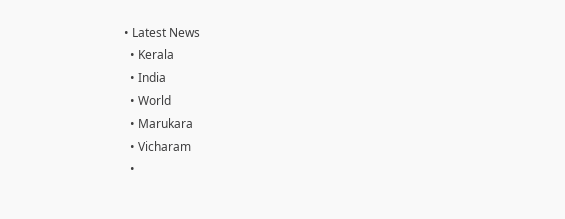• Latest News
  • Kerala
  • India
  • World
  • Marukara
  • Vicharam
  •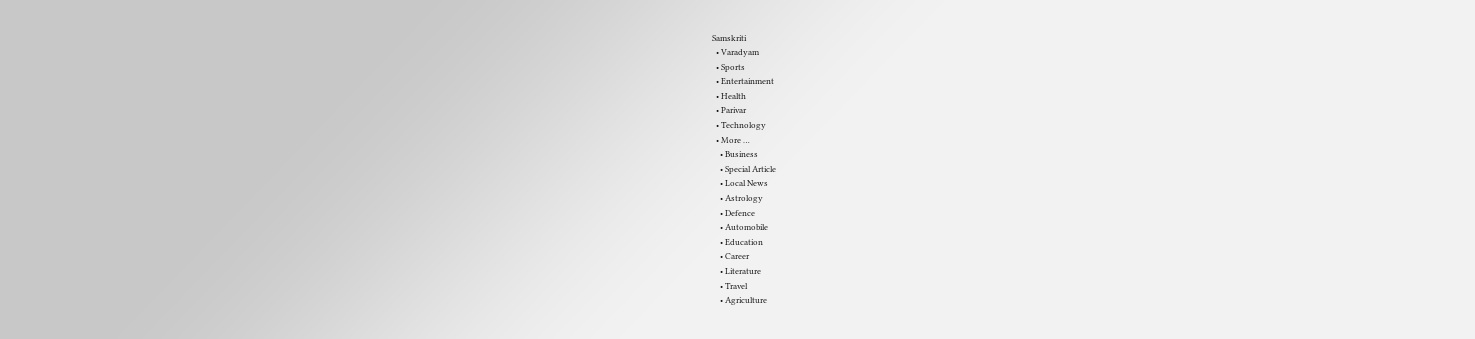Samskriti
  • Varadyam
  • Sports
  • Entertainment
  • Health
  • Parivar
  • Technology
  • More …
    • Business
    • Special Article
    • Local News
    • Astrology
    • Defence
    • Automobile
    • Education
    • Career
    • Literature
    • Travel
    • Agriculture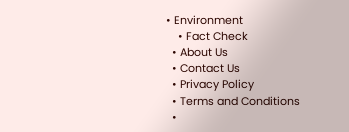• Environment
    • Fact Check
  • About Us
  • Contact Us
  • Privacy Policy
  • Terms and Conditions
  •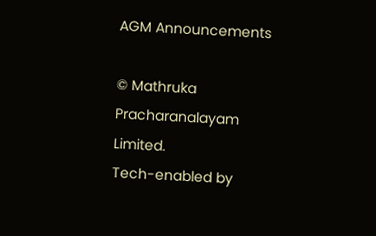AGM Announcements

© Mathruka Pracharanalayam Limited.
Tech-enabled by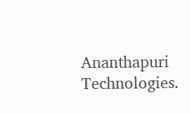Ananthapuri Technologies.